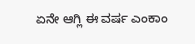ಏನೇ ಆಗ್ಲಿ ಈ ವರ್ಷ ಎಂಕಾಂ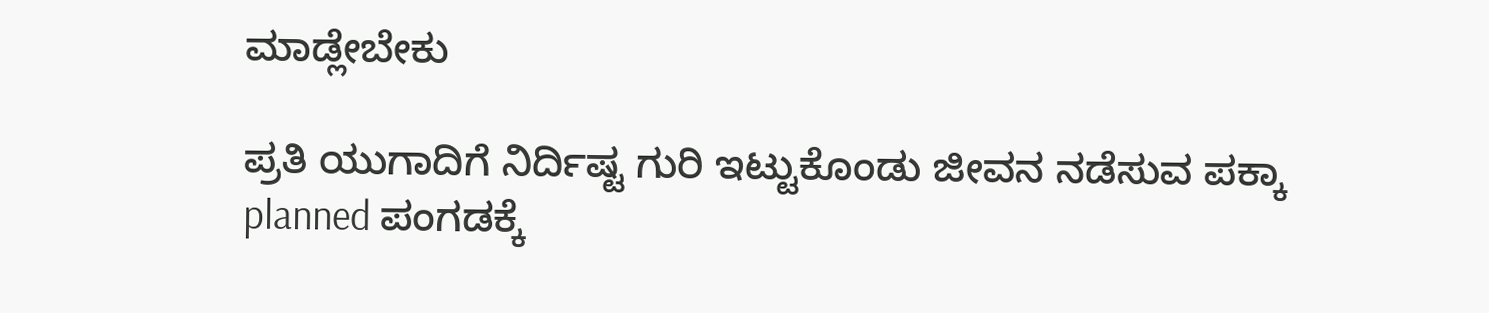ಮಾಡ್ಲೇಬೇಕು

ಪ್ರತಿ ಯುಗಾದಿಗೆ ನಿರ್ದಿಷ್ಟ ಗುರಿ ಇಟ್ಟುಕೊಂಡು ಜೀವನ ನಡೆಸುವ ಪಕ್ಕಾ planned ಪಂಗಡಕ್ಕೆ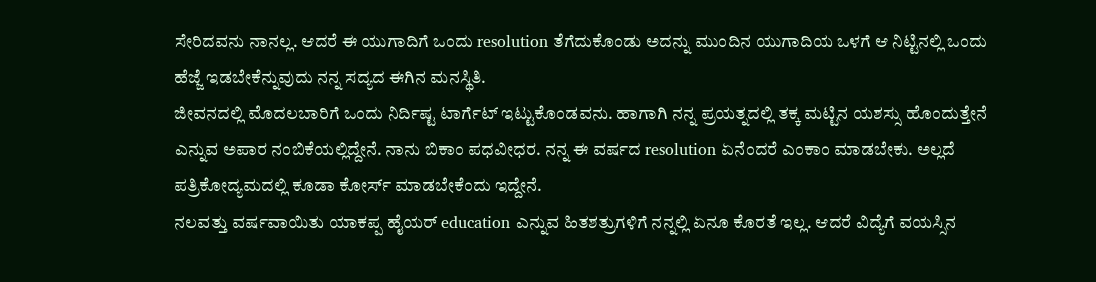ಸೇರಿದವನು ನಾನಲ್ಲ. ಆದರೆ ಈ ಯುಗಾದಿಗೆ ಒಂದು resolution ತೆಗೆದುಕೊಂಡು ಅದನ್ನು ಮುಂದಿನ ಯುಗಾದಿಯ ಒಳಗೆ ಆ ನಿಟ್ಟಿನಲ್ಲಿ ಒಂದು ಹೆಜ್ಜೆ ಇಡಬೇಕೆನ್ನುವುದು ನನ್ನ ಸದ್ಯದ ಈಗಿನ ಮನಸ್ಥಿತಿ.
ಜೀವನದಲ್ಲಿ ಮೊದಲಬಾರಿಗೆ ಒಂದು ನಿರ್ದಿಷ್ಟ ಟಾರ್ಗೆಟ್ ಇಟ್ಟುಕೊಂಡವನು. ಹಾಗಾಗಿ ನನ್ನ ಪ್ರಯತ್ನದಲ್ಲಿ ತಕ್ಕ ಮಟ್ಟಿನ ಯಶಸ್ಸು ಹೊಂದುತ್ತೇನೆ ಎನ್ನುವ ಅಪಾರ ನಂಬಿಕೆಯಲ್ಲಿದ್ದೇನೆ. ನಾನು ಬಿಕಾಂ ಪಧವೀಧರ. ನನ್ನ ಈ ವರ್ಷದ resolution ಏನೆಂದರೆ ಎಂಕಾಂ ಮಾಡಬೇಕು. ಅಲ್ಲದೆ ಪತ್ರಿಕೋದ್ಯಮದಲ್ಲಿ ಕೂಡಾ ಕೋರ್ಸ್ ಮಾಡಬೇಕೆಂದು ಇದ್ದೇನೆ.
ನಲವತ್ತು ವರ್ಷವಾಯಿತು ಯಾಕಪ್ಪ ಹೈಯರ್ education ಎನ್ನುವ ಹಿತಶತ್ರುಗಳಿಗೆ ನನ್ನಲ್ಲಿ ಏನೂ ಕೊರತೆ ಇಲ್ಲ. ಆದರೆ ವಿದ್ಯೆಗೆ ವಯಸ್ಸಿನ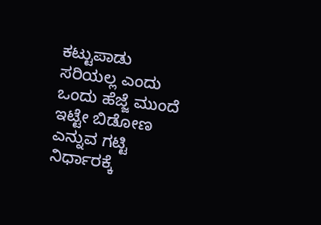ಕಟ್ಟುಪಾಡು ಸರಿಯಲ್ಲ ಎಂದು ಒಂದು ಹೆಜ್ಜೆ ಮುಂದೆ ಇಟ್ಟೇ ಬಿಡೋಣ ಎನ್ನುವ ಗಟ್ಟಿ ನಿರ್ಧಾರಕ್ಕೆ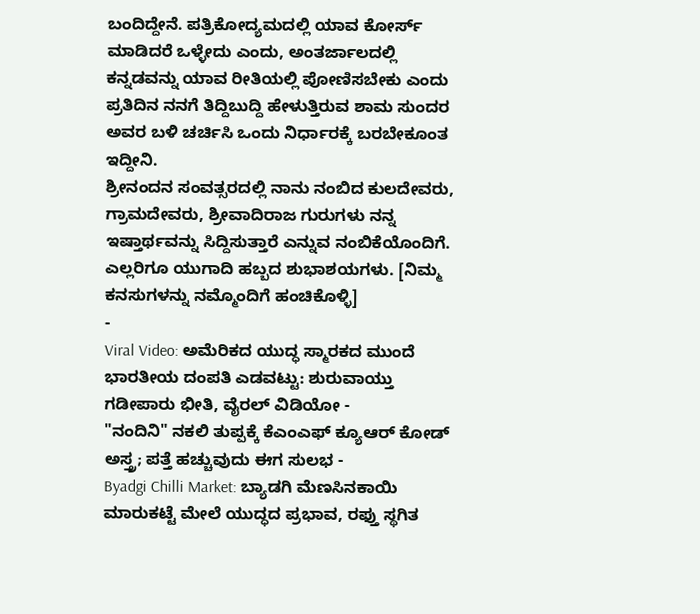ಬಂದಿದ್ದೇನೆ. ಪತ್ರಿಕೋದ್ಯಮದಲ್ಲಿ ಯಾವ ಕೋರ್ಸ್ ಮಾಡಿದರೆ ಒಳ್ಳೇದು ಎಂದು, ಅಂತರ್ಜಾಲದಲ್ಲಿ ಕನ್ನಡವನ್ನು ಯಾವ ರೀತಿಯಲ್ಲಿ ಪೋಣಿಸಬೇಕು ಎಂದು ಪ್ರತಿದಿನ ನನಗೆ ತಿದ್ದಿಬುದ್ದಿ ಹೇಳುತ್ತಿರುವ ಶಾಮ ಸುಂದರ ಅವರ ಬಳಿ ಚರ್ಚಿಸಿ ಒಂದು ನಿರ್ಧಾರಕ್ಕೆ ಬರಬೇಕೂಂತ ಇದ್ದೀನಿ.
ಶ್ರೀನಂದನ ಸಂವತ್ಸರದಲ್ಲಿ ನಾನು ನಂಬಿದ ಕುಲದೇವರು, ಗ್ರಾಮದೇವರು, ಶ್ರೀವಾದಿರಾಜ ಗುರುಗಳು ನನ್ನ ಇಷ್ತಾರ್ಥವನ್ನು ಸಿದ್ದಿಸುತ್ತಾರೆ ಎನ್ನುವ ನಂಬಿಕೆಯೊಂದಿಗೆ. ಎಲ್ಲರಿಗೂ ಯುಗಾದಿ ಹಬ್ಬದ ಶುಭಾಶಯಗಳು. [ನಿಮ್ಮ ಕನಸುಗಳನ್ನು ನಮ್ಮೊಂದಿಗೆ ಹಂಚಿಕೊಳ್ಳಿ]
-
Viral Video: ಅಮೆರಿಕದ ಯುದ್ಧ ಸ್ಮಾರಕದ ಮುಂದೆ ಭಾರತೀಯ ದಂಪತಿ ಎಡವಟ್ಟು: ಶುರುವಾಯ್ತು ಗಡೀಪಾರು ಭೀತಿ, ವೈರಲ್ ವಿಡಿಯೋ -
"ನಂದಿನಿ" ನಕಲಿ ತುಪ್ಪಕ್ಕೆ ಕೆಎಂಎಫ್ ಕ್ಯೂಆರ್ ಕೋಡ್ ಅಸ್ತ್ರ; ಪತ್ತೆ ಹಚ್ಚುವುದು ಈಗ ಸುಲಭ -
Byadgi Chilli Market: ಬ್ಯಾಡಗಿ ಮೆಣಸಿನಕಾಯಿ ಮಾರುಕಟ್ಟೆ ಮೇಲೆ ಯುದ್ಧದ ಪ್ರಭಾವ, ರಫ್ತು ಸ್ಥಗಿತ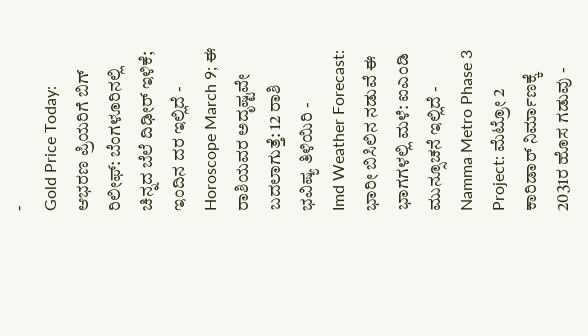-
Gold Price Today: ಆಭರಣ ಪ್ರಿಯರಿಗೆ ಬಿಗ್ ರಿಲೀಫ್: ಬೆಂಗಳೂರಿನಲ್ಲಿ ಚಿನ್ನದ ಬೆಲೆ ದಿಢೀರ್ ಇಳಿಕೆ; ಇಂದಿನ ದರ ಇಲ್ಲಿದೆ -
Horoscope March 9; ಈ ರಾಶಿಯವರ ಅದೃಷ್ಟವೇ ಬದಲಾಗುತ್ತೆ: 12 ರಾಶಿ ಭವಿಷ್ಯ ತಿಳಿಯಿರಿ -
Imd Weather Forecast: ಭಾರೀ ಬಿಸಿಲಿನ ನಡುವೆ ಈ ಭಾಗಗಳಲ್ಲಿ ಮಳೆ: ಐಎಂಡಿ ಮುನ್ಸೂಚನೆ ಇಲ್ಲಿದೆ -
Namma Metro Phase 3 Project: ಮೆಟ್ರೋ 2 ಕಾರಿಡಾರ್ ನಿರ್ಮಾಣಕ್ಕೆ 2031ರ ಹೊಸ ಗಡುವು -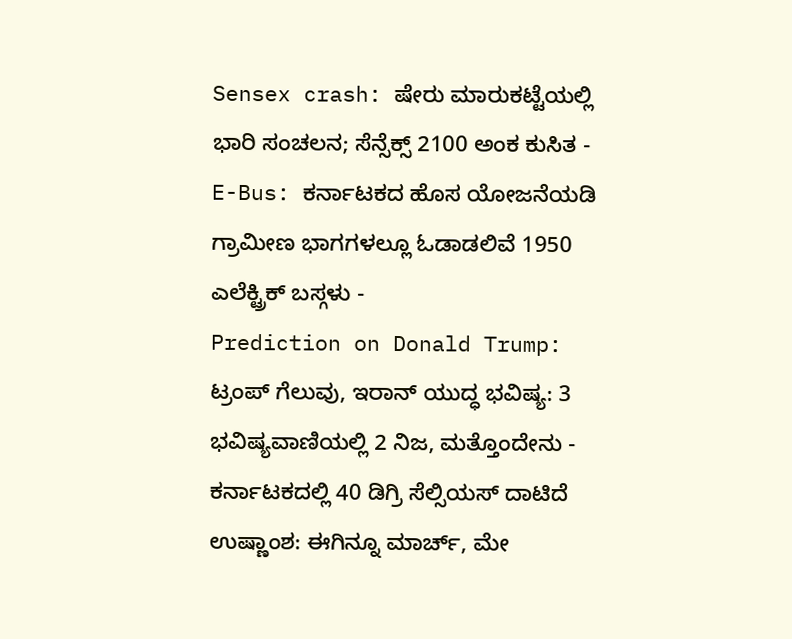Sensex crash: ಷೇರು ಮಾರುಕಟ್ಟೆಯಲ್ಲಿ ಭಾರಿ ಸಂಚಲನ; ಸೆನ್ಸೆಕ್ಸ್ 2100 ಅಂಕ ಕುಸಿತ -
E-Bus: ಕರ್ನಾಟಕದ ಹೊಸ ಯೋಜನೆಯಡಿ ಗ್ರಾಮೀಣ ಭಾಗಗಳಲ್ಲೂ ಓಡಾಡಲಿವೆ 1950 ಎಲೆಕ್ಟ್ರಿಕ್ ಬಸ್ಗಳು -
Prediction on Donald Trump: ಟ್ರಂಪ್ ಗೆಲುವು, ಇರಾನ್ ಯುದ್ಧ ಭವಿಷ್ಯ: 3 ಭವಿಷ್ಯವಾಣಿಯಲ್ಲಿ 2 ನಿಜ, ಮತ್ತೊಂದೇನು -
ಕರ್ನಾಟಕದಲ್ಲಿ 40 ಡಿಗ್ರಿ ಸೆಲ್ಸಿಯಸ್ ದಾಟಿದೆ ಉಷ್ಣಾಂಶ: ಈಗಿನ್ನೂ ಮಾರ್ಚ್, ಮೇ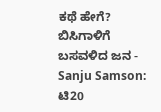ಕಥೆ ಹೇಗೆ? ಬಿಸಿಗಾಳಿಗೆ ಬಸವಳಿದ ಜನ -
Sanju Samson: ಟಿ20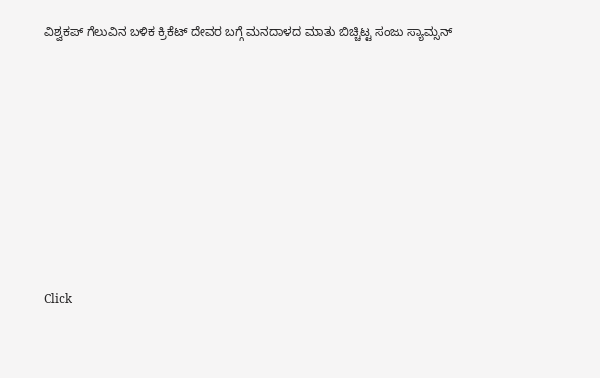ವಿಶ್ವಕಪ್ ಗೆಲುವಿನ ಬಳಿಕ ಕ್ರಿಕೆಟ್ ದೇವರ ಬಗ್ಗೆ ಮನದಾಳದ ಮಾತು ಬಿಚ್ಚಿಟ್ಟ ಸಂಜು ಸ್ಯಾಮ್ಸನ್












Click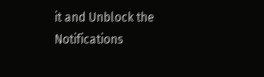it and Unblock the Notifications